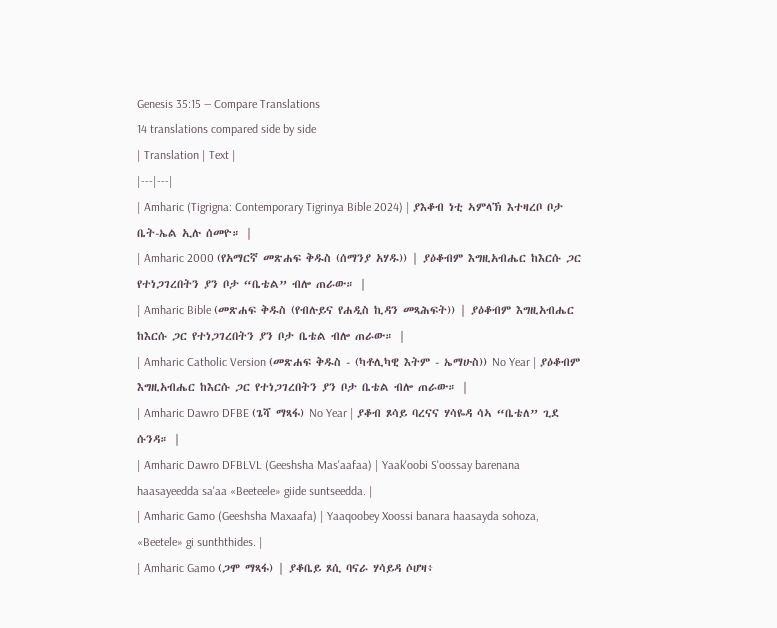Genesis 35:15 — Compare Translations
14 translations compared side by side
| Translation | Text |
|---|---|
| Amharic (Tigrigna: Contemporary Tigrinya Bible 2024) | ያእቆብ ነቲ ኣምላኽ እተዛረቦ ቦታ ቤት-ኤል ኢሉ ሰመዮ። |
| Amharic 2000 (የአማርኛ መጽሐፍ ቅዱስ (ሰማንያ አሃዱ)) | ያዕቆብም እግዚአብሔር ከእርሱ ጋር የተነጋገረበትን ያን ቦታ “ቤቴል” ብሎ ጠራው። |
| Amharic Bible (መጽሐፍ ቅዱስ (የብሉይና የሐዲስ ኪዳን መጻሕፍት)) | ያዕቆብም እግዚአብሔር ከእርሱ ጋር የተነጋገረበትን ያን ቦታ ቤቴል ብሎ ጠራው። |
| Amharic Catholic Version (መጽሐፍ ቅዱስ - (ካቶሊካዊ እትም - ኤማሁስ)) No Year | ያዕቆብም እግዚአብሔር ከእርሱ ጋር የተነጋገረበትን ያን ቦታ ቤቴል ብሎ ጠራው። |
| Amharic Dawro DFBE (ጌሻ ማጻፋ) No Year | ያቆብ ጾሳይ ባረናና ሃሳዬዳ ሳኣ “ቤቴለ” ጊደ ሱንዳ። |
| Amharic Dawro DFBLVL (Geeshsha Mas'aafaa) | Yaak'oobi S'oossay barenana haasayeedda sa'aa «Beeteele» giide suntseedda. |
| Amharic Gamo (Geeshsha Maxaafa) | Yaaqoobey Xoossi banara haasayda sohoza, «Beetele» gi sunththides. |
| Amharic Gamo (ጋሞ ማጻፋ) | ያቆቤይ ጾሲ ባናራ ሃሳይዳ ሶሆዛ፥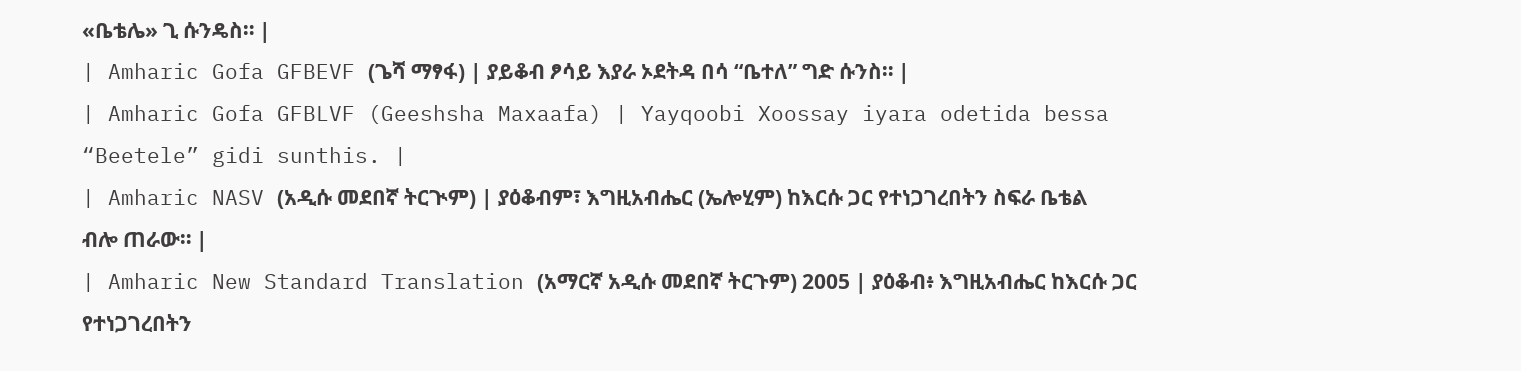«ቤቴሌ» ጊ ሱንዴስ። |
| Amharic Gofa GFBEVF (ጌሻ ማፃፋ) | ያይቆብ ፆሳይ እያራ ኦደትዳ በሳ “ቤተለ” ግድ ሱንስ። |
| Amharic Gofa GFBLVF (Geeshsha Maxaafa) | Yayqoobi Xoossay iyara odetida bessa “Beetele” gidi sunthis. |
| Amharic NASV (አዲሱ መደበኛ ትርጒም) | ያዕቆብም፣ እግዚአብሔር (ኤሎሂም) ከእርሱ ጋር የተነጋገረበትን ስፍራ ቤቴል ብሎ ጠራው። |
| Amharic New Standard Translation (አማርኛ አዲሱ መደበኛ ትርጉም) 2005 | ያዕቆብ፥ እግዚአብሔር ከእርሱ ጋር የተነጋገረበትን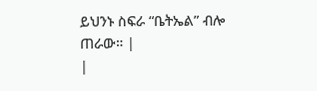ይህንኑ ስፍራ “ቤትኤል” ብሎ ጠራው። |
|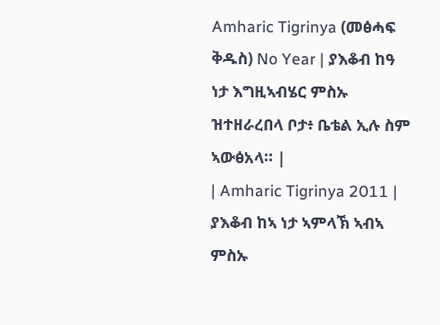Amharic Tigrinya (መፅሓፍ ቅዱስ) No Year | ያእቆብ ከዓ ነታ እግዚኣብሄር ምስኡ ዝተዘራረበላ ቦታ፥ ቤቴል ኢሉ ስም ኣውፅአላ። |
| Amharic Tigrinya 2011 | ያእቆብ ከኣ ነታ ኣምላኽ ኣብኣ ምስኡ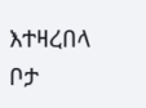እተዛረበላ ቦታ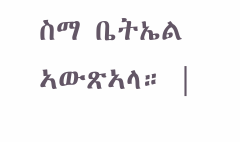ስማ ቤትኤል ኣውጽኣላ። |